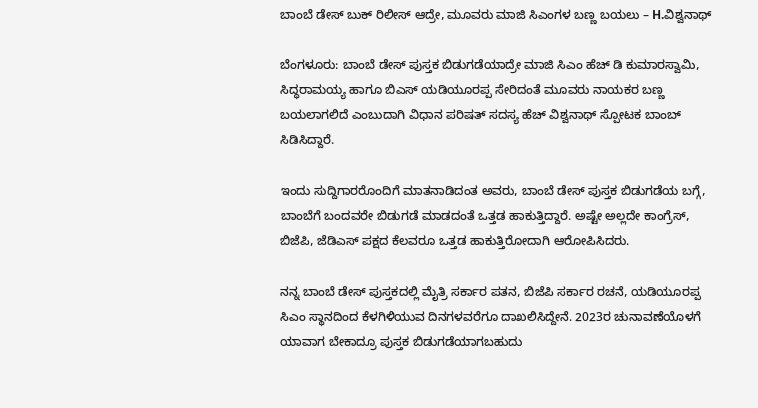ಬಾಂಬೆ ಡೇಸ್ ಬುಕ್ ರಿಲೀಸ್ ಆದ್ರೇ, ಮೂವರು ಮಾಜಿ ಸಿಎಂಗಳ ಬಣ್ಣ ಬಯಲು – H.ವಿಶ್ವನಾಥ್

ಬೆಂಗಳೂರು: ಬಾಂಬೆ ಡೇಸ್ ಪುಸ್ತಕ ಬಿಡುಗಡೆಯಾದ್ರೇ ಮಾಜಿ ಸಿಎಂ ಹೆಚ್ ಡಿ ಕುಮಾರಸ್ವಾಮಿ, ಸಿದ್ಧರಾಮಯ್ಯ ಹಾಗೂ ಬಿಎಸ್ ಯಡಿಯೂರಪ್ಪ ಸೇರಿದಂತೆ ಮೂವರು ನಾಯಕರ ಬಣ್ಣ ಬಯಲಾಗಲಿದೆ ಎಂಬುದಾಗಿ ವಿಧಾನ ಪರಿಷತ್ ಸದಸ್ಯ ಹೆಚ್ ವಿಶ್ವನಾಥ್ ಸ್ಪೋಟಕ ಬಾಂಬ್ ಸಿಡಿಸಿದ್ದಾರೆ.

ಇಂದು ಸುದ್ದಿಗಾರರೊಂದಿಗೆ ಮಾತನಾಡಿದಂತ ಅವರು, ಬಾಂಬೆ ಡೇಸ್ ಪುಸ್ತಕ ಬಿಡುಗಡೆಯ ಬಗ್ಗೆ, ಬಾಂಬೆಗೆ ಬಂದವರೇ ಬಿಡುಗಡೆ ಮಾಡದಂತೆ ಒತ್ತಡ ಹಾಕುತ್ತಿದ್ದಾರೆ. ಅಷ್ಟೇ ಅಲ್ಲದೇ ಕಾಂಗ್ರೆಸ್, ಬಿಜೆಪಿ, ಜೆಡಿಎಸ್ ಪಕ್ಷದ ಕೆಲವರೂ ಒತ್ತಡ ಹಾಕುತ್ತಿರೋದಾಗಿ ಆರೋಪಿಸಿದರು.

ನನ್ನ ಬಾಂಬೆ ಡೇಸ್ ಪುಸ್ತಕದಲ್ಲಿ ಮೈತ್ರಿ ಸರ್ಕಾರ ಪತನ, ಬಿಜೆಪಿ ಸರ್ಕಾರ ರಚನೆ, ಯಡಿಯೂರಪ್ಪ ಸಿಎಂ ಸ್ಥಾನದಿಂದ ಕೆಳಗಿಳಿಯುವ ದಿನಗಳವರೆಗೂ ದಾಖಲಿಸಿದ್ದೇನೆ. 2023ರ ಚುನಾವಣೆಯೊಳಗೆ ಯಾವಾಗ ಬೇಕಾದ್ರೂ ಪುಸ್ತಕ ಬಿಡುಗಡೆಯಾಗಬಹುದು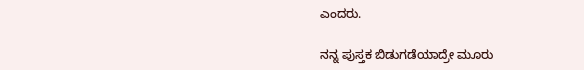ಎಂದರು.

ನನ್ನ ಪುಸ್ತಕ ಬಿಡುಗಡೆಯಾದ್ರೇ ಮೂರು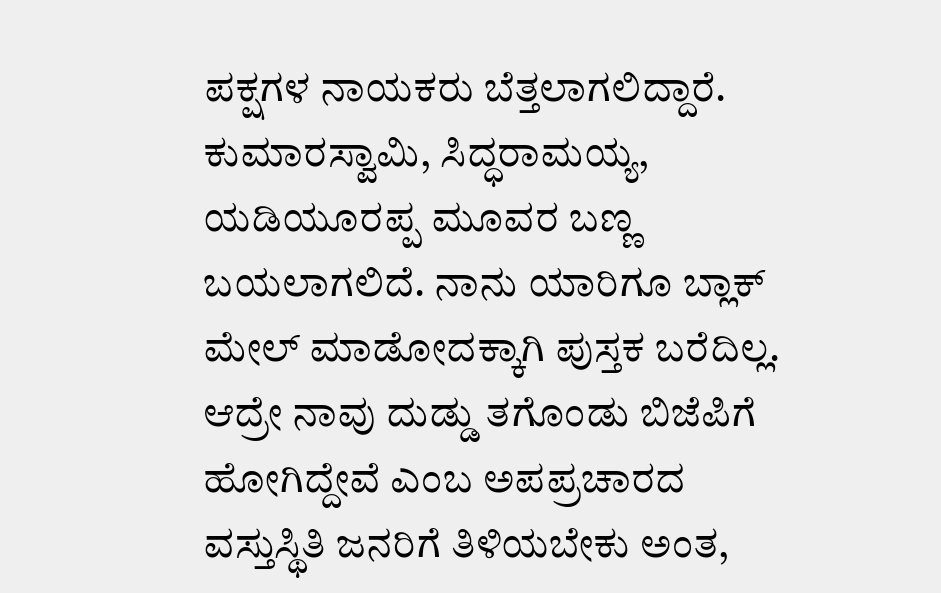ಪಕ್ಷಗಳ ನಾಯಕರು ಬೆತ್ತಲಾಗಲಿದ್ದಾರೆ. ಕುಮಾರಸ್ವಾಮಿ, ಸಿದ್ಧರಾಮಯ್ಯ, ಯಡಿಯೂರಪ್ಪ ಮೂವರ ಬಣ್ಣ ಬಯಲಾಗಲಿದೆ. ನಾನು ಯಾರಿಗೂ ಬ್ಲಾಕ್ ಮೇಲ್ ಮಾಡೋದಕ್ಕಾಗಿ ಪುಸ್ತಕ ಬರೆದಿಲ್ಲ. ಆದ್ರೇ ನಾವು ದುಡ್ಡು ತಗೊಂಡು ಬಿಜೆಪಿಗೆ ಹೋಗಿದ್ದೇವೆ ಎಂಬ ಅಪಪ್ರಚಾರದ ವಸ್ತುಸ್ಥಿತಿ ಜನರಿಗೆ ತಿಳಿಯಬೇಕು ಅಂತ,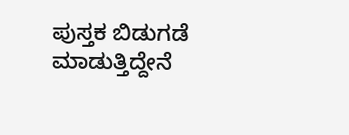ಪುಸ್ತಕ ಬಿಡುಗಡೆ ಮಾಡುತ್ತಿದ್ದೇನೆ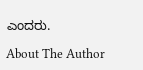ಎಂದರು.

About The Author